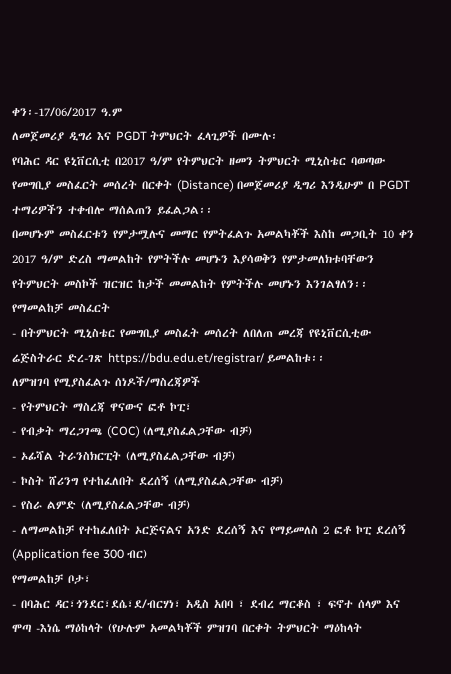ቀን፡-17/06/2017 ዓ.ም
ለመጀመሪያ ዲግሪ እና PGDT ትምህርት ፈላጊዎች በሙሉ፡
የባሕር ዳር ዩኒቨርሲቲ በ2017 ዓ/ም የትምህርት ዘመን ትምህርት ሚኒስቴር ባወጣው የመግቢያ መስፈርት መሰረት በርቀት (Distance) በመጀመሪያ ዲግሪ እንዲሁም በ PGDT ተማሪዎችን ተቀብሎ ማሰልጠን ይፈልጋል፡፡
በመሆኑም መስፈርቱን የምታሟሉና መማር የምትፈልጉ አመልካቾች እስከ መጋቢት 10 ቀን 2017 ዓ/ም ድረስ ማመልከት የምትችሉ መሆኑን እያሳወቅን የምታመለክቱባቸውን የትምህርት መስኮች ዝርዝር ከታች መመልከት የምትችሉ መሆኑን እንገልፃለን፡፡
የማመልከቻ መስፈርት
- በትምህርት ሚኒስቴር የመግቢያ መስፈት መሰረት ለበለጠ መረጃ የዩኒቨርሲቲው ሬጅስትራር ድረ-ገጽ https://bdu.edu.et/registrar/ ይመልከቱ፡፡
ለምዝገባ የሚያስፈልጉ ሰነዶች/ማስረጃዎች
- የትምህርት ማስረጃ ዋናውና ፎቶ ኮፒ፣
- የብቃት ማረጋገጫ (COC) (ለሚያስፈልጋቸው ብቻ)
- ኦፊሻል ትራንስክርፒት (ለሚያስፈልጋቸው ብቻ)
- ኮስት ሸሪንግ የተከፈለበት ደረሰኝ (ለሚያስፈልጋቸው ብቻ)
- የስራ ልምድ (ለሚያስፈልጋቸው ብቻ)
- ለማመልከቻ የተከፈለበት ኦርጅናልና አንድ ደረሰኝ እና የማይመለስ 2 ፎቶ ኮፒ ደረሰኝ (Application fee 300 ብር)
የማመልከቻ ቦታ፣
- በባሕር ዳር፣ጎንደር፣ደሴ፣ደ/ብርሃነ፣ አዲስ አበባ ፣ ደብረ ማርቆስ ፣ ፍኖተ ሰላም እና ሞጣ -እነሴ ማዕከላት (የሁሉም አመልካቾች ምዝገባ በርቀት ትምህርት ማዕከላት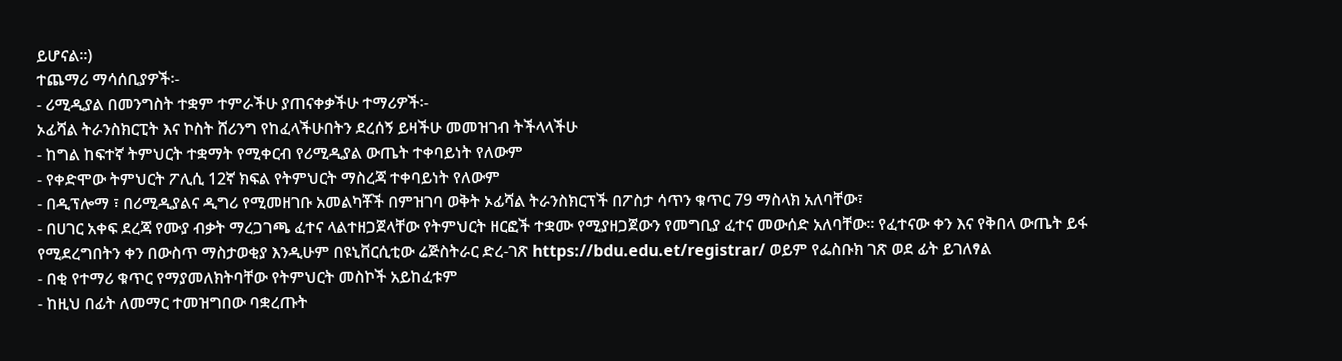ይሆናል፡፡)
ተጨማሪ ማሳሰቢያዎች፡-
- ሪሚዲያል በመንግስት ተቋም ተምራችሁ ያጠናቀቃችሁ ተማሪዎች፡-
ኦፊሻል ትራንስክርፒት እና ኮስት ሸሪንግ የከፈላችሁበትን ደረሰኝ ይዛችሁ መመዝገብ ትችላላችሁ
- ከግል ከፍተኛ ትምህርት ተቋማት የሚቀርብ የሪሚዲያል ውጤት ተቀባይነት የለውም
- የቀድሞው ትምህርት ፖሊሲ 12ኛ ክፍል የትምህርት ማስረጃ ተቀባይነት የለውም
- በዲፕሎማ ፣ በሪሚዲያልና ዲግሪ የሚመዘገቡ አመልካቾች በምዝገባ ወቅት ኦፊሻል ትራንስክርፕች በፖስታ ሳጥን ቁጥር 79 ማስላክ አለባቸው፣
- በሀገር አቀፍ ደረጃ የሙያ ብቃት ማረጋገጫ ፈተና ላልተዘጋጀላቸው የትምህርት ዘርፎች ተቋሙ የሚያዘጋጀውን የመግቢያ ፈተና መውሰድ አለባቸው፡፡ የፈተናው ቀን እና የቅበላ ውጤት ይፋ የሚደረግበትን ቀን በውስጥ ማስታወቂያ እንዲሁም በዩኒቨርሲቲው ሬጅስትራር ድረ-ገጽ https://bdu.edu.et/registrar/ ወይም የፌስቡክ ገጽ ወደ ፊት ይገለፃል
- በቂ የተማሪ ቁጥር የማያመለክትባቸው የትምህርት መስኮች አይከፈቱም
- ከዚህ በፊት ለመማር ተመዝግበው ባቋረጡት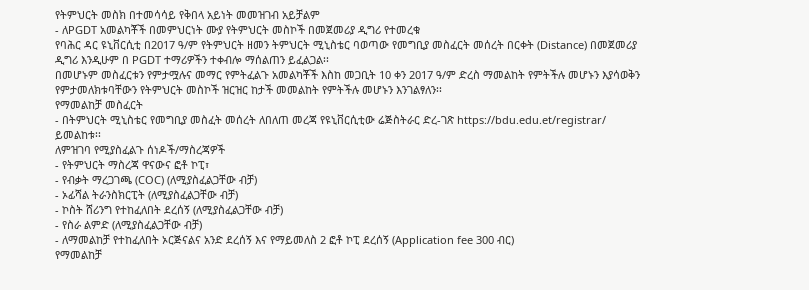የትምህርት መስክ በተመሳሳይ የቅበላ አይነት መመዝገብ አይቻልም
- ለPGDT አመልካቾች በመምህርነት ሙያ የትምህርት መስኮች በመጀመሪያ ዲግሪ የተመረቁ
የባሕር ዳር ዩኒቨርሲቲ በ2017 ዓ/ም የትምህርት ዘመን ትምህርት ሚኒስቴር ባወጣው የመግቢያ መስፈርት መሰረት በርቀት (Distance) በመጀመሪያ ዲግሪ እንዲሁም በ PGDT ተማሪዎችን ተቀብሎ ማሰልጠን ይፈልጋል፡፡
በመሆኑም መስፈርቱን የምታሟሉና መማር የምትፈልጉ አመልካቾች እስከ መጋቢት 10 ቀን 2017 ዓ/ም ድረስ ማመልከት የምትችሉ መሆኑን እያሳወቅን የምታመለክቱባቸውን የትምህርት መስኮች ዝርዝር ከታች መመልከት የምትችሉ መሆኑን እንገልፃለን፡፡
የማመልከቻ መስፈርት
- በትምህርት ሚኒስቴር የመግቢያ መስፈት መሰረት ለበለጠ መረጃ የዩኒቨርሲቲው ሬጅስትራር ድረ-ገጽ https://bdu.edu.et/registrar/ ይመልከቱ፡፡
ለምዝገባ የሚያስፈልጉ ሰነዶች/ማስረጃዎች
- የትምህርት ማስረጃ ዋናውና ፎቶ ኮፒ፣
- የብቃት ማረጋገጫ (COC) (ለሚያስፈልጋቸው ብቻ)
- ኦፊሻል ትራንስክርፒት (ለሚያስፈልጋቸው ብቻ)
- ኮስት ሸሪንግ የተከፈለበት ደረሰኝ (ለሚያስፈልጋቸው ብቻ)
- የስራ ልምድ (ለሚያስፈልጋቸው ብቻ)
- ለማመልከቻ የተከፈለበት ኦርጅናልና አንድ ደረሰኝ እና የማይመለስ 2 ፎቶ ኮፒ ደረሰኝ (Application fee 300 ብር)
የማመልከቻ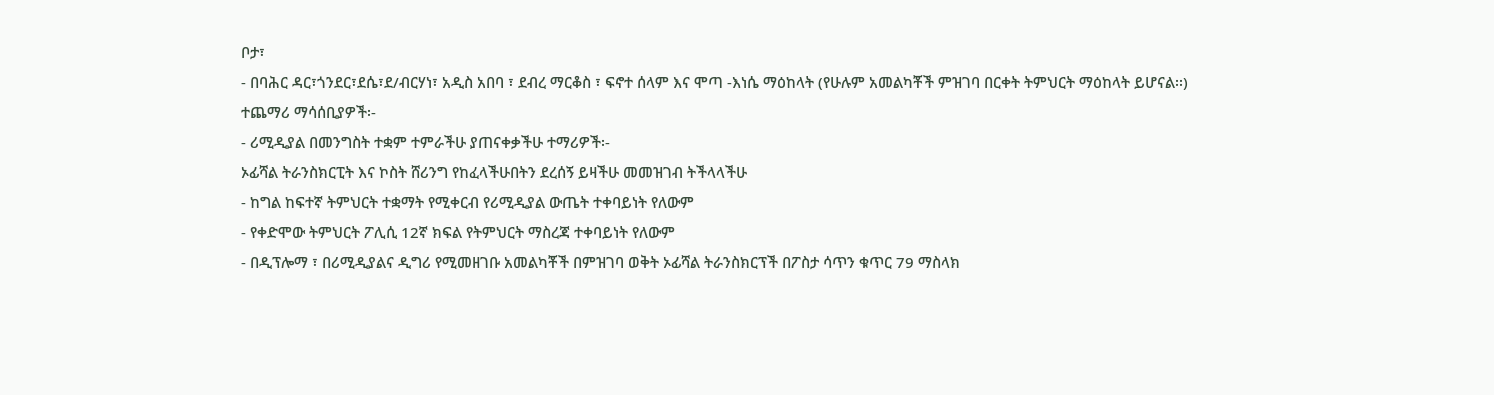ቦታ፣
- በባሕር ዳር፣ጎንደር፣ደሴ፣ደ/ብርሃነ፣ አዲስ አበባ ፣ ደብረ ማርቆስ ፣ ፍኖተ ሰላም እና ሞጣ -እነሴ ማዕከላት (የሁሉም አመልካቾች ምዝገባ በርቀት ትምህርት ማዕከላት ይሆናል፡፡)
ተጨማሪ ማሳሰቢያዎች፡-
- ሪሚዲያል በመንግስት ተቋም ተምራችሁ ያጠናቀቃችሁ ተማሪዎች፡-
ኦፊሻል ትራንስክርፒት እና ኮስት ሸሪንግ የከፈላችሁበትን ደረሰኝ ይዛችሁ መመዝገብ ትችላላችሁ
- ከግል ከፍተኛ ትምህርት ተቋማት የሚቀርብ የሪሚዲያል ውጤት ተቀባይነት የለውም
- የቀድሞው ትምህርት ፖሊሲ 12ኛ ክፍል የትምህርት ማስረጃ ተቀባይነት የለውም
- በዲፕሎማ ፣ በሪሚዲያልና ዲግሪ የሚመዘገቡ አመልካቾች በምዝገባ ወቅት ኦፊሻል ትራንስክርፕች በፖስታ ሳጥን ቁጥር 79 ማስላክ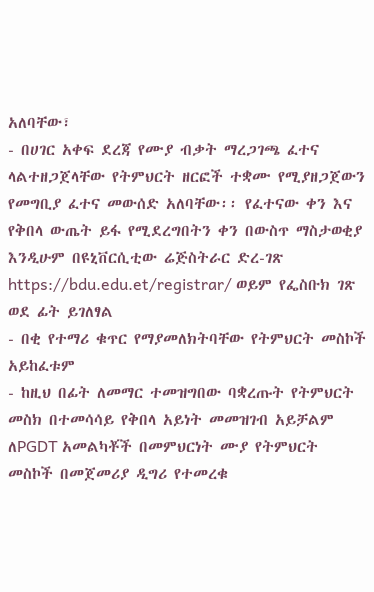አለባቸው፣
- በሀገር አቀፍ ደረጃ የሙያ ብቃት ማረጋገጫ ፈተና ላልተዘጋጀላቸው የትምህርት ዘርፎች ተቋሙ የሚያዘጋጀውን የመግቢያ ፈተና መውሰድ አለባቸው፡፡ የፈተናው ቀን እና የቅበላ ውጤት ይፋ የሚደረግበትን ቀን በውስጥ ማስታወቂያ እንዲሁም በዩኒቨርሲቲው ሬጅስትራር ድረ-ገጽ https://bdu.edu.et/registrar/ ወይም የፌስቡክ ገጽ ወደ ፊት ይገለፃል
- በቂ የተማሪ ቁጥር የማያመለክትባቸው የትምህርት መስኮች አይከፈቱም
- ከዚህ በፊት ለመማር ተመዝግበው ባቋረጡት የትምህርት መስክ በተመሳሳይ የቅበላ አይነት መመዝገብ አይቻልም
ለPGDT አመልካቾች በመምህርነት ሙያ የትምህርት መስኮች በመጀመሪያ ዲግሪ የተመረቁ